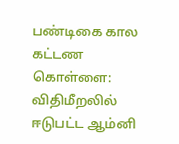பண்டிகை கால கட்டண கொள்ளை: விதிமீறலில் ஈடுபட்ட ஆம்னி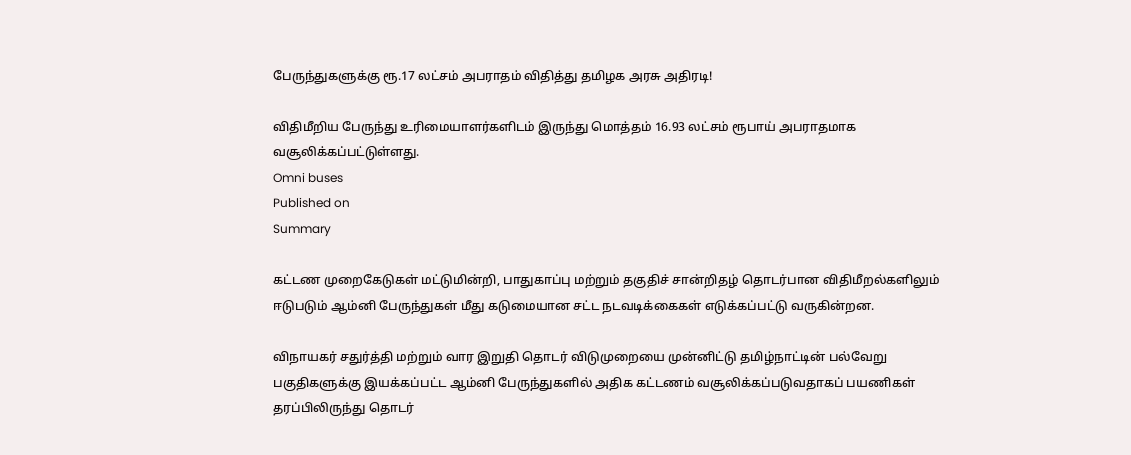பேருந்துகளுக்கு ரூ.17 லட்சம் அபராதம் விதித்து தமிழக அரசு அதிரடி!

விதிமீறிய பேருந்து உரிமையாளர்களிடம் இருந்து மொத்தம் 16.93 லட்சம் ரூபாய் அபராதமாக வசூலிக்கப்பட்டுள்ளது.
Omni buses
Published on
Summary

கட்டண முறைகேடுகள் மட்டுமின்றி, பாதுகாப்பு மற்றும் தகுதிச் சான்றிதழ் தொடர்பான விதிமீறல்களிலும் ஈடுபடும் ஆம்னி பேருந்துகள் மீது கடுமையான சட்ட நடவடிக்கைகள் எடுக்கப்பட்டு வருகின்றன.

விநாயகர் சதுர்த்தி மற்றும் வார இறுதி தொடர் விடுமுறையை முன்னிட்டு தமிழ்நாட்டின் பல்வேறு பகுதிகளுக்கு இயக்கப்பட்ட ஆம்னி பேருந்துகளில் அதிக கட்டணம் வசூலிக்கப்படுவதாகப் பயணிகள் தரப்பிலிருந்து தொடர்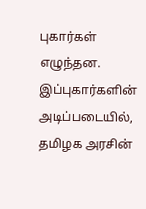புகார்கள் எழுந்தன. இப்புகார்களின் அடிப்படையில், தமிழக அரசின்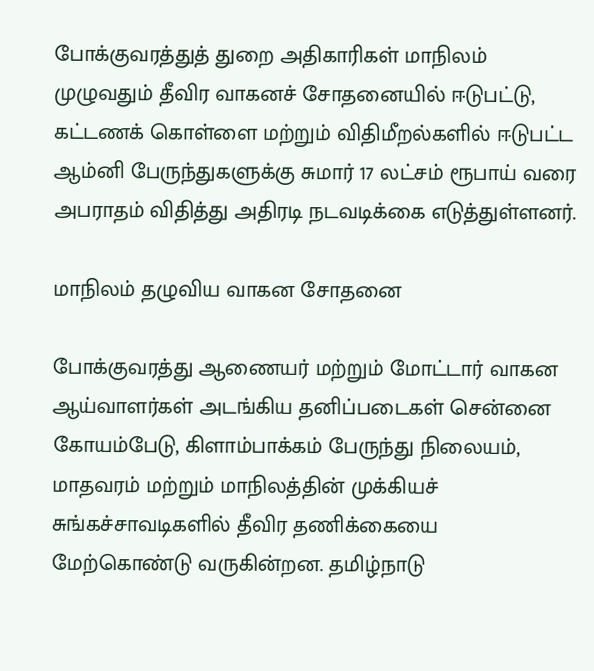போக்குவரத்துத் துறை அதிகாரிகள் மாநிலம் முழுவதும் தீவிர வாகனச் சோதனையில் ஈடுபட்டு, கட்டணக் கொள்ளை மற்றும் விதிமீறல்களில் ஈடுபட்ட ஆம்னி பேருந்துகளுக்கு சுமார் 17 லட்சம் ரூபாய் வரை அபராதம் விதித்து அதிரடி நடவடிக்கை எடுத்துள்ளனர்.

மாநிலம் தழுவிய வாகன சோதனை

போக்குவரத்து ஆணையர் மற்றும் மோட்டார் வாகன ஆய்வாளர்கள் அடங்கிய தனிப்படைகள் சென்னை கோயம்பேடு, கிளாம்பாக்கம் பேருந்து நிலையம், மாதவரம் மற்றும் மாநிலத்தின் முக்கியச் சுங்கச்சாவடிகளில் தீவிர தணிக்கையை மேற்கொண்டு வருகின்றன. தமிழ்நாடு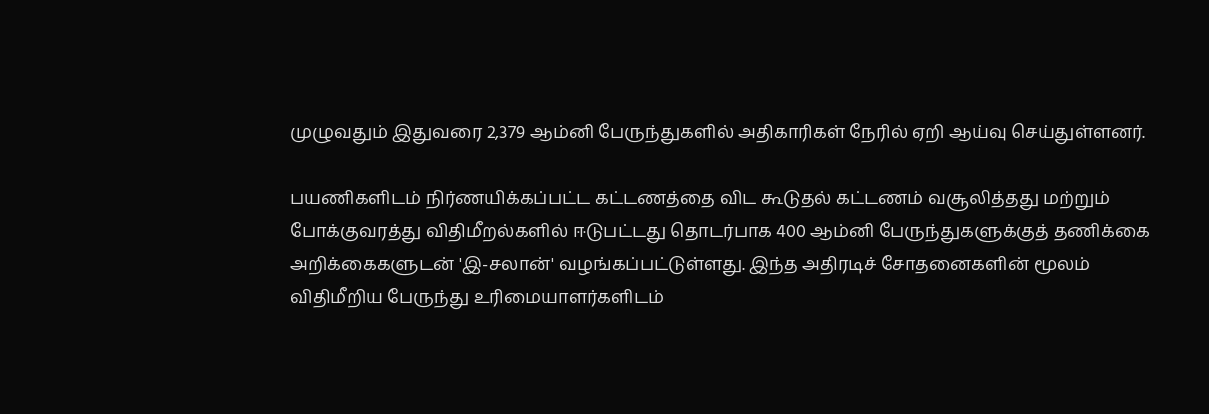முழுவதும் இதுவரை 2,379 ஆம்னி பேருந்துகளில் அதிகாரிகள் நேரில் ஏறி ஆய்வு செய்துள்ளனர்.

பயணிகளிடம் நிர்ணயிக்கப்பட்ட கட்டணத்தை விட கூடுதல் கட்டணம் வசூலித்தது மற்றும் போக்குவரத்து விதிமீறல்களில் ஈடுபட்டது தொடர்பாக 400 ஆம்னி பேருந்துகளுக்குத் தணிக்கை அறிக்கைகளுடன் 'இ-சலான்' வழங்கப்பட்டுள்ளது. இந்த அதிரடிச் சோதனைகளின் மூலம் விதிமீறிய பேருந்து உரிமையாளர்களிடம்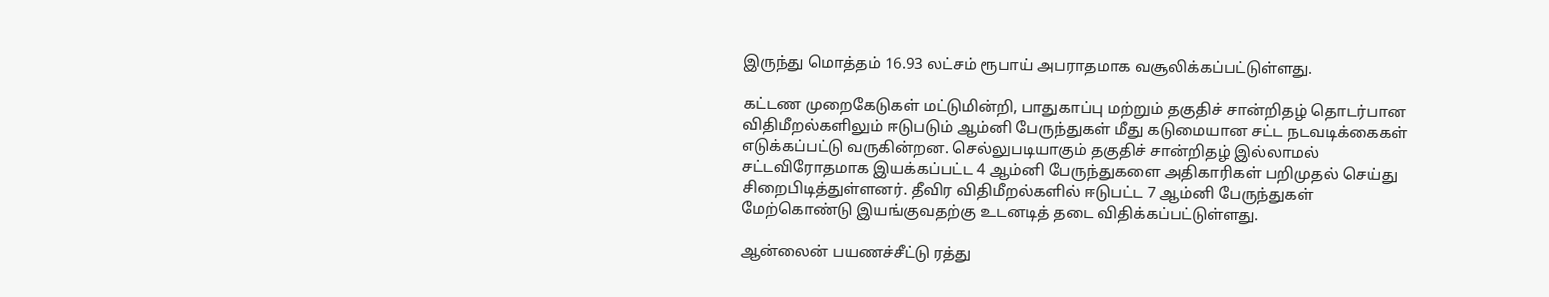இருந்து மொத்தம் 16.93 லட்சம் ரூபாய் அபராதமாக வசூலிக்கப்பட்டுள்ளது.

கட்டண முறைகேடுகள் மட்டுமின்றி, பாதுகாப்பு மற்றும் தகுதிச் சான்றிதழ் தொடர்பான விதிமீறல்களிலும் ஈடுபடும் ஆம்னி பேருந்துகள் மீது கடுமையான சட்ட நடவடிக்கைகள் எடுக்கப்பட்டு வருகின்றன. செல்லுபடியாகும் தகுதிச் சான்றிதழ் இல்லாமல் சட்டவிரோதமாக இயக்கப்பட்ட 4 ஆம்னி பேருந்துகளை அதிகாரிகள் பறிமுதல் செய்து சிறைபிடித்துள்ளனர். தீவிர விதிமீறல்களில் ஈடுபட்ட 7 ஆம்னி பேருந்துகள் மேற்கொண்டு இயங்குவதற்கு உடனடித் தடை விதிக்கப்பட்டுள்ளது.

ஆன்லைன் பயணச்சீட்டு ரத்து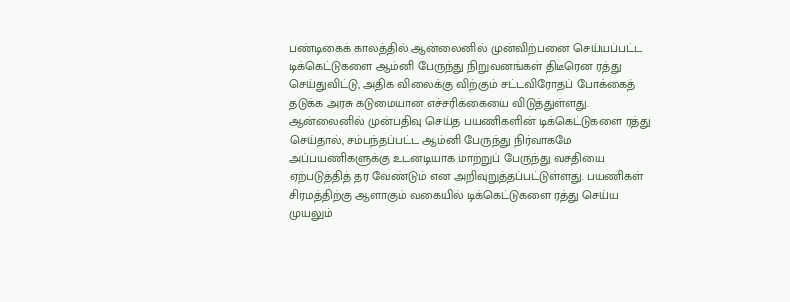பண்டிகைக் காலத்தில் ஆன்லைனில் முன்விற்பனை செய்யப்பட்ட டிக்கெட்டுகளை ஆம்னி பேருந்து நிறுவனங்கள் திடீரென ரத்து செய்துவிட்டு, அதிக விலைக்கு விற்கும் சட்டவிரோதப் போக்கைத் தடுக்க அரசு கடுமையான எச்சரிக்கையை விடுத்துள்ளது. ஆன்லைனில் முன்பதிவு செய்த பயணிகளின் டிக்கெட்டுகளை ரத்து செய்தால், சம்பந்தப்பட்ட ஆம்னி பேருந்து நிர்வாகமே அப்பயணிகளுக்கு உடனடியாக மாற்றுப் பேருந்து வசதியை ஏற்படுத்தித் தர வேண்டும் என அறிவுறுத்தப்பட்டுள்ளது. பயணிகள் சிரமத்திற்கு ஆளாகும் வகையில் டிக்கெட்டுகளை ரத்து செய்ய முயலும்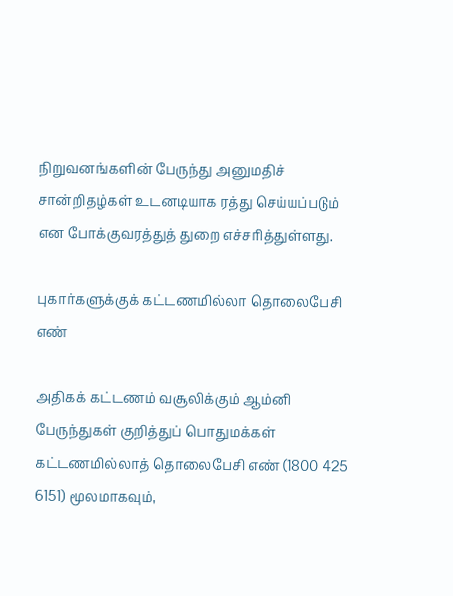நிறுவனங்களின் பேருந்து அனுமதிச் சான்றிதழ்கள் உடனடியாக ரத்து செய்யப்படும் என போக்குவரத்துத் துறை எச்சரித்துள்ளது.

புகார்களுக்குக் கட்டணமில்லா தொலைபேசி எண்

அதிகக் கட்டணம் வசூலிக்கும் ஆம்னி பேருந்துகள் குறித்துப் பொதுமக்கள் கட்டணமில்லாத் தொலைபேசி எண் (1800 425 6151) மூலமாகவும்,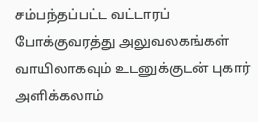சம்பந்தப்பட்ட வட்டாரப் போக்குவரத்து அலுவலகங்கள் வாயிலாகவும் உடனுக்குடன் புகார் அளிக்கலாம்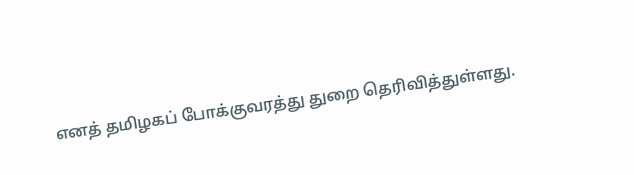எனத் தமிழகப் போக்குவரத்து துறை தெரிவித்துள்ளது.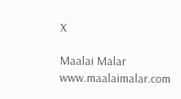X

Maalai Malar
www.maalaimalar.com